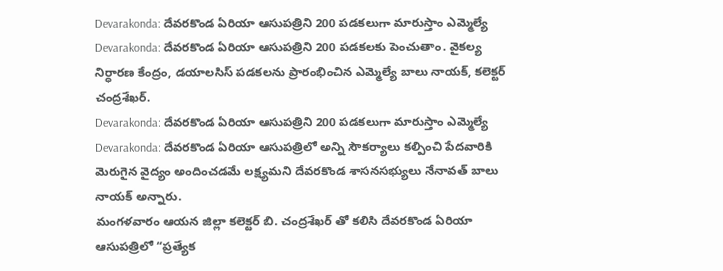Devarakonda: దేవరకొండ ఏరియా ఆసుపత్రిని 200 పడకలుగా మారుస్తాం ఎమ్మెల్యే
Devarakonda: దేవరకొండ ఏరియా ఆసుపత్రిని 200 పడకలకు పెంచుతాం. వైకల్య నిర్ధారణ కేంద్రం, డయాలసిస్ పడకలను ప్రారంభించిన ఎమ్మెల్యే బాలు నాయక్, కలెక్టర్ చంద్రశేఖర్.
Devarakonda: దేవరకొండ ఏరియా ఆసుపత్రిని 200 పడకలుగా మారుస్తాం ఎమ్మెల్యే
Devarakonda: దేవరకొండ ఏరియా ఆసుపత్రిలో అన్ని సౌకర్యాలు కల్పించి పేదవారికి మెరుగైన వైద్యం అందించడమే లక్ష్యమని దేవరకొండ శాసనసభ్యులు నేనావత్ బాలు నాయక్ అన్నారు.
మంగళవారం ఆయన జిల్లా కలెక్టర్ బి. చంద్రశేఖర్ తో కలిసి దేవరకొండ ఏరియా ఆసుపత్రిలో “ప్రత్యేక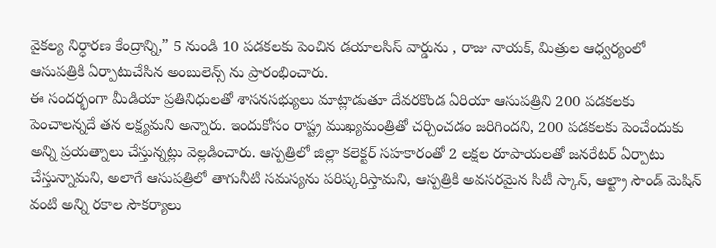వైకల్య నిర్ధారణ కేంద్రాన్ని,” 5 నుండి 10 పడకలకు పెంచిన డయాలసిస్ వార్డును , రాజు నాయక్, మిత్రుల ఆధ్వర్యంలో ఆసుపత్రికి ఏర్పాటుచేసిన అంబులెన్స్ ను ప్రారంభించారు.
ఈ సందర్భంగా మీడియా ప్రతినిధులతో శాసనసభ్యులు మాట్లాడుతూ దేవరకొండ ఏరియా ఆసుపత్రిని 200 పడకలకు పెంచాలన్నదే తన లక్ష్యమని అన్నారు. ఇందుకోసం రాష్ట్ర ముఖ్యమంత్రితో చర్చించడం జరిగిందని, 200 పడకలకు పెంచేందుకు అన్ని ప్రయత్నాలు చేస్తున్నట్లు వెల్లడించారు. ఆస్పత్రిలో జిల్లా కలెక్టర్ సహకారంతో 2 లక్షల రూపాయలతో జనరేటర్ ఏర్పాటు చేస్తున్నామని, అలాగే ఆసుపత్రిలో తాగునీటి సమస్యను పరిష్కరిస్తామని, ఆస్పత్రికి అవసరమైన సిటీ స్కాన్, ఆల్ట్రా సౌండ్ మెషిన్ వంటి అన్ని రకాల సౌకర్యాలు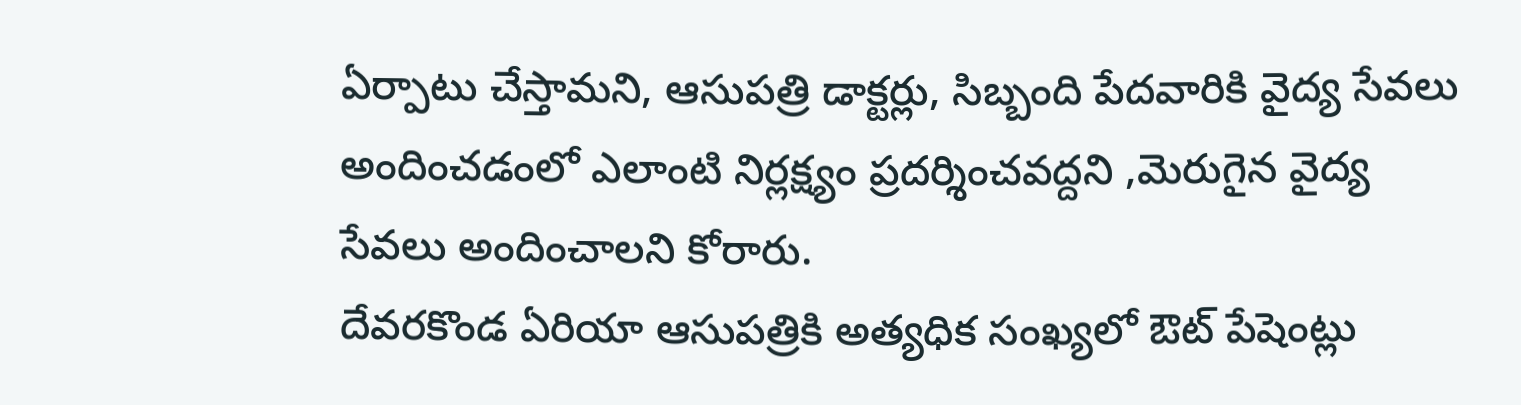ఏర్పాటు చేస్తామని, ఆసుపత్రి డాక్టర్లు, సిబ్బంది పేదవారికి వైద్య సేవలు అందించడంలో ఎలాంటి నిర్లక్ష్యం ప్రదర్శించవద్దని ,మెరుగైన వైద్య సేవలు అందించాలని కోరారు.
దేవరకొండ ఏరియా ఆసుపత్రికి అత్యధిక సంఖ్యలో ఔట్ పేషెంట్లు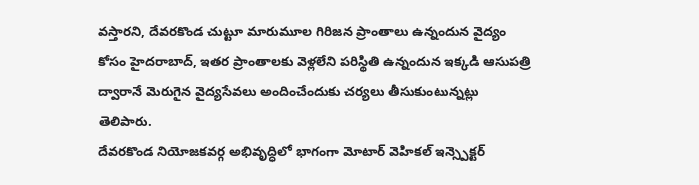వస్తారని, దేవరకొండ చుట్టూ మారుమూల గిరిజన ప్రాంతాలు ఉన్నందున వైద్యం కోసం హైదరాబాద్, ఇతర ప్రాంతాలకు వెళ్లలేని పరిస్థితి ఉన్నందున ఇక్కడి ఆసుపత్రి ద్వారానే మెరుగైన వైద్యసేవలు అందించేందుకు చర్యలు తీసుకుంటున్నట్లు తెలిపారు.
దేవరకొండ నియోజకవర్గ అభివృద్ధిలో భాగంగా మోటార్ వెహికల్ ఇన్స్పెక్టర్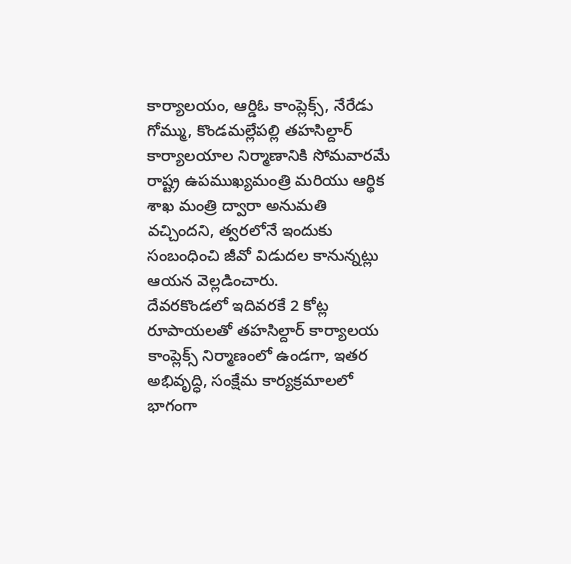కార్యాలయం, ఆర్డిఓ కాంప్లెక్స్, నేరేడు గోమ్ము, కొండమల్లేపల్లి తహసిల్దార్ కార్యాలయాల నిర్మాణానికి సోమవారమే రాష్ట్ర ఉపముఖ్యమంత్రి మరియు ఆర్థిక శాఖ మంత్రి ద్వారా అనుమతి వచ్చిందని, త్వరలోనే ఇందుకు సంబంధించి జీవో విడుదల కానున్నట్లు ఆయన వెల్లడించారు.
దేవరకొండలో ఇదివరకే 2 కోట్ల రూపాయలతో తహసిల్దార్ కార్యాలయ కాంప్లెక్స్ నిర్మాణంలో ఉండగా, ఇతర అభివృద్ధి, సంక్షేమ కార్యక్రమాలలో భాగంగా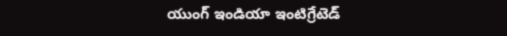యుంగ్ ఇండియా ఇంటిగ్రేటెడ్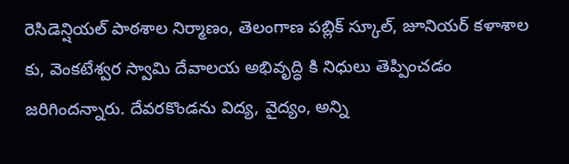రెసిడెన్షియల్ పాఠశాల నిర్మాణం, తెలంగాణ పబ్లిక్ స్కూల్, జూనియర్ కళాశాల కు, వెంకటేశ్వర స్వామి దేవాలయ అభివృద్ధి కి నిధులు తెప్పించడం జరిగిందన్నారు. దేవరకొండను విద్య, వైద్యం, అన్ని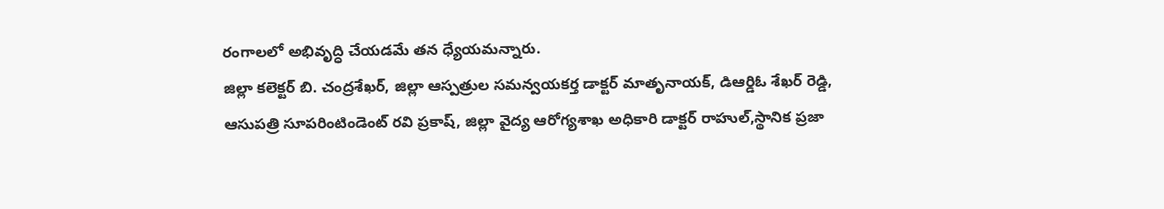రంగాలలో అభివృద్ధి చేయడమే తన ధ్యేయమన్నారు.
జిల్లా కలెక్టర్ బి. చంద్రశేఖర్, జిల్లా ఆస్పత్రుల సమన్వయకర్త డాక్టర్ మాతృనాయక్, డిఆర్డిఓ శేఖర్ రెడ్డి, ఆసుపత్రి సూపరింటిండెంట్ రవి ప్రకాష్, జిల్లా వైద్య ఆరోగ్యశాఖ అధికారి డాక్టర్ రాహుల్,స్థానిక ప్రజా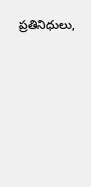ప్రతినిధులు,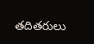తదితరులు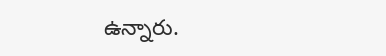ఉన్నారు.